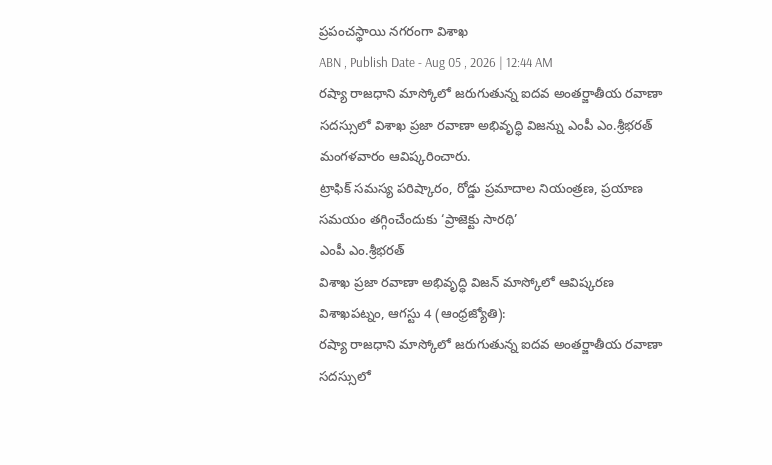ప్రపంచస్థాయి నగరంగా విశాఖ
ABN , Publish Date - Aug 05 , 2026 | 12:44 AM
రష్యా రాజధాని మాస్కోలో జరుగుతున్న ఐదవ అంతర్జాతీయ రవాణా సదస్సులో విశాఖ ప్రజా రవాణా అభివృద్ధి విజన్ను ఎంపీ ఎం.శ్రీభరత్ మంగళవారం ఆవిష్కరించారు.
ట్రాఫిక్ సమస్య పరిష్కారం, రోడ్డు ప్రమాదాల నియంత్రణ, ప్రయాణ సమయం తగ్గించేందుకు ‘ప్రాజెక్టు సారథి’
ఎంపీ ఎం.శ్రీభరత్
విశాఖ ప్రజా రవాణా అభివృద్ధి విజన్ మాస్కోలో ఆవిష్కరణ
విశాఖపట్నం, ఆగస్టు 4 (ఆంధ్రజ్యోతి):
రష్యా రాజధాని మాస్కోలో జరుగుతున్న ఐదవ అంతర్జాతీయ రవాణా సదస్సులో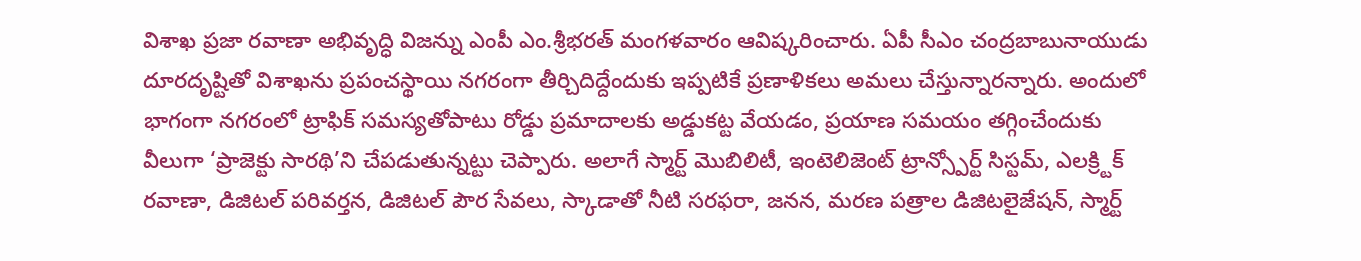విశాఖ ప్రజా రవాణా అభివృద్ధి విజన్ను ఎంపీ ఎం.శ్రీభరత్ మంగళవారం ఆవిష్కరించారు. ఏపీ సీఎం చంద్రబాబునాయుడు దూరదృష్టితో విశాఖను ప్రపంచస్థాయి నగరంగా తీర్చిదిద్దేందుకు ఇప్పటికే ప్రణాళికలు అమలు చేస్తున్నారన్నారు. అందులో భాగంగా నగరంలో ట్రాఫిక్ సమస్యతోపాటు రోడ్డు ప్రమాదాలకు అడ్డుకట్ట వేయడం, ప్రయాణ సమయం తగ్గించేందుకు వీలుగా ‘ప్రాజెక్టు సారథి’ని చేపడుతున్నట్టు చెప్పారు. అలాగే స్మార్ట్ మొబిలిటీ, ఇంటెలిజెంట్ ట్రాన్స్పోర్ట్ సిస్టమ్, ఎలక్ర్టిక్ రవాణా, డిజిటల్ పరివర్తన, డిజిటల్ పౌర సేవలు, స్కాడాతో నీటి సరఫరా, జనన, మరణ పత్రాల డిజిటలైజేషన్, స్మార్ట్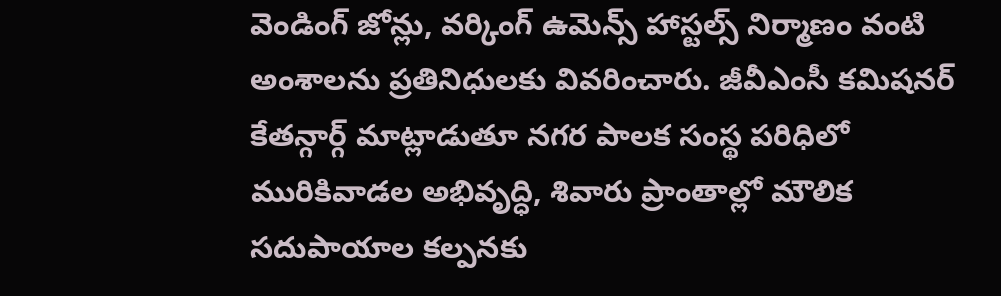వెండింగ్ జోన్లు, వర్కింగ్ ఉమెన్స్ హాస్టల్స్ నిర్మాణం వంటి అంశాలను ప్రతినిధులకు వివరించారు. జీవీఎంసీ కమిషనర్ కేతన్గార్గ్ మాట్లాడుతూ నగర పాలక సంస్థ పరిధిలో మురికివాడల అభివృద్ధి, శివారు ప్రాంతాల్లో మౌలిక సదుపాయాల కల్పనకు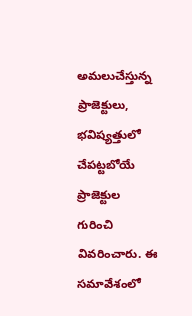అమలుచేస్తున్న ప్రాజెక్టులు, భవిష్యత్తులో చేపట్టబోయే ప్రాజెక్టుల గురించి వివరించారు. ఈ సమావేశంలో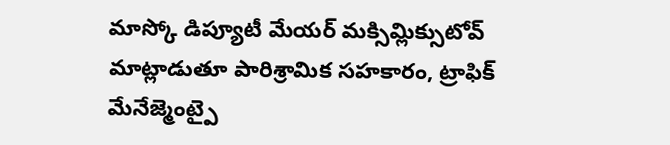మాస్కో డిప్యూటీ మేయర్ మక్సిమ్లిక్సుటోవ్ మాట్లాడుతూ పారిశ్రామిక సహకారం, ట్రాఫిక్ మేనేజ్మెంట్పై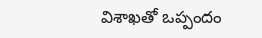విశాఖతో ఒప్పందం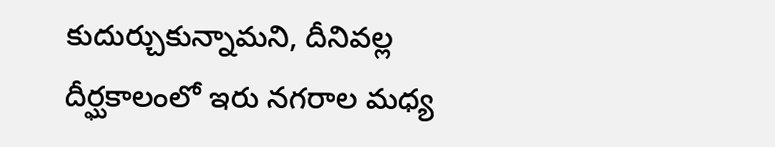కుదుర్చుకున్నామని, దీనివల్ల దీర్ఘకాలంలో ఇరు నగరాల మధ్య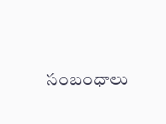సంబంధాలు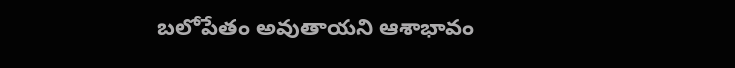బలోపేతం అవుతాయని ఆశాభావం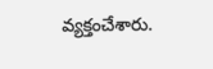వ్యక్తంచేశారు.